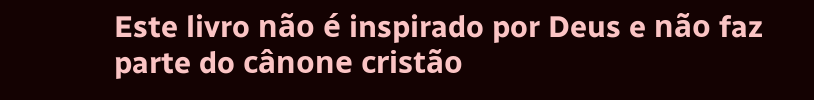Este livro não é inspirado por Deus e não faz parte do cânone cristão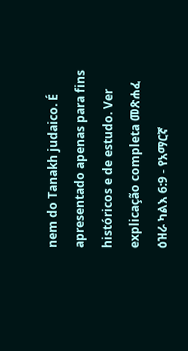nem do Tanakh judaico. É apresentado apenas para fins históricos e de estudo. Ver explicação completa መጽሐፈ ዕዝራ ካልእ 6:9 - የአማርኛ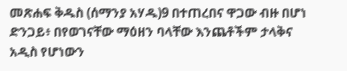መጽሐፍ ቅዱስ (ሰማንያ አሃዱ)9 በተጠረበና ዋጋው ብዙ በሆነ ድንጋይ፥ በየወገናቸው ማዕዘን ባላቸው እንጨቶችም ታላቅና አዲስ የሆነውን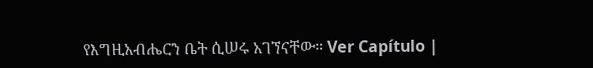የእግዚአብሔርን ቤት ሲሠሩ አገኘናቸው። Ver Capítulo |